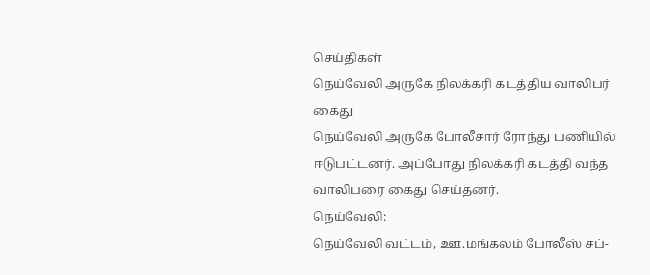செய்திகள்
நெய்வேலி அருகே நிலக்கரி கடத்திய வாலிபர் கைது
நெய்வேலி அருகே போலீசார் ரோந்து பணியில் ஈடுபட்டனர். அப்போது நிலக்கரி கடத்தி வந்த வாலிபரை கைது செய்தனர்.
நெய்வேலி:
நெய்வேலி வட்டம், ஊ.மங்கலம் போலீஸ் சப்-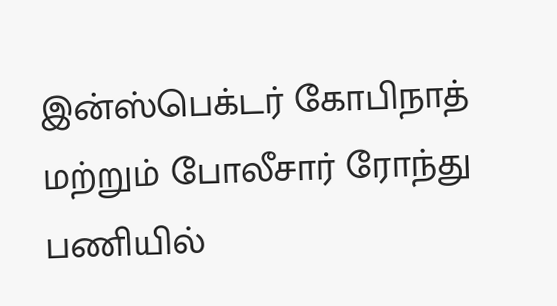இன்ஸ்பெக்டர் கோபிநாத் மற்றும் போலீசார் ரோந்து பணியில்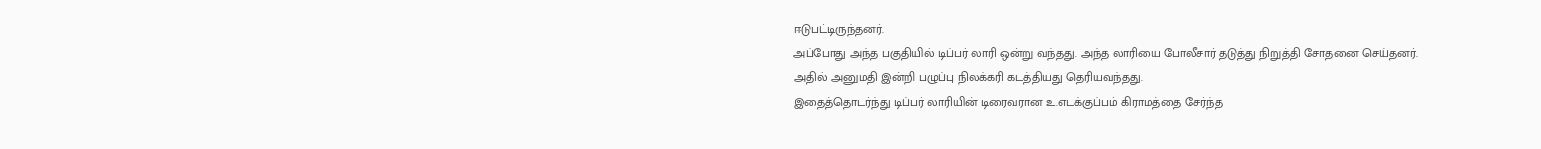ஈடுபட்டிருந்தனர்.
அப்போது அந்த பகுதியில் டிப்பர் லாரி ஒன்று வந்தது. அந்த லாரியை போலீசார் தடுத்து நிறுத்தி சோதனை செய்தனர். அதில் அனுமதி இன்றி பழுப்பு நிலக்கரி கடத்தியது தெரியவந்தது.
இதைத்தொடர்ந்து டிப்பர் லாரியின் டிரைவரான உ.எடக்குப்பம் கிராமத்தை சேர்ந்த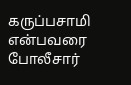கருப்பசாமி என்பவரை போலீசார்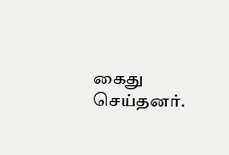கைது செய்தனர்.